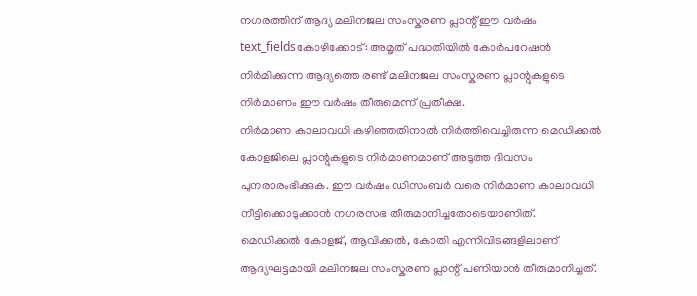നഗരത്തിന് ആദ്യ മലിനജല സംസ്കരണ പ്ലാന്റ് ഈ വർഷം
text_fieldsകോഴിക്കോട്: അമൃത് പദ്ധതിയിൽ കോർപറേഷൻ നിർമിക്കുന്ന ആദ്യത്തെ രണ്ട് മലിനജല സംസ്കരണ പ്ലാന്റുകളുടെ നിർമാണം ഈ വർഷം തീരുമെന്ന് പ്രതീക്ഷ.
നിർമാണ കാലാവധി കഴിഞ്ഞതിനാൽ നിർത്തിവെച്ചിരുന്ന മെഡിക്കൽ കോളജിലെ പ്ലാന്റുകളുടെ നിർമാണമാണ് അടുത്ത ദിവസം പുനരാരംഭിക്കുക. ഈ വർഷം ഡിസംബർ വരെ നിർമാണ കാലാവധി നീട്ടിക്കൊടുക്കാൻ നഗരസഭ തീരുമാനിച്ചതോടെയാണിത്.
മെഡിക്കൽ കോളജ്, ആവിക്കൽ, കോതി എന്നിവിടങ്ങളിലാണ് ആദ്യഘട്ടമായി മലിനജല സംസ്കരണ പ്ലാന്റ് പണിയാൻ തീരുമാനിച്ചത്.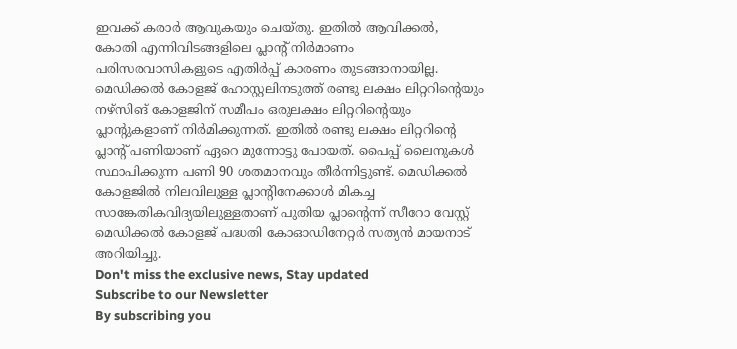ഇവക്ക് കരാർ ആവുകയും ചെയ്തു. ഇതിൽ ആവിക്കൽ, കോതി എന്നിവിടങ്ങളിലെ പ്ലാന്റ് നിർമാണം പരിസരവാസികളുടെ എതിർപ്പ് കാരണം തുടങ്ങാനായില്ല. മെഡിക്കൽ കോളജ് ഹോസ്റ്റലിനടുത്ത് രണ്ടു ലക്ഷം ലിറ്ററിന്റെയും നഴ്സിങ് കോളജിന് സമീപം ഒരുലക്ഷം ലിറ്ററിന്റെയും പ്ലാന്റുകളാണ് നിർമിക്കുന്നത്. ഇതിൽ രണ്ടു ലക്ഷം ലിറ്ററിന്റെ പ്ലാന്റ് പണിയാണ് ഏറെ മുന്നോട്ടു പോയത്. പൈപ്പ് ലൈനുകൾ സ്ഥാപിക്കുന്ന പണി 90 ശതമാനവും തീർന്നിട്ടുണ്ട്. മെഡിക്കൽ കോളജിൽ നിലവിലുള്ള പ്ലാന്റിനേക്കാൾ മികച്ച സാങ്കേതികവിദ്യയിലുള്ളതാണ് പുതിയ പ്ലാന്റെന്ന് സീറോ വേസ്റ്റ് മെഡിക്കൽ കോളജ് പദ്ധതി കോഓഡിനേറ്റർ സത്യൻ മായനാട് അറിയിച്ചു.
Don't miss the exclusive news, Stay updated
Subscribe to our Newsletter
By subscribing you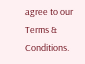agree to our Terms & Conditions.